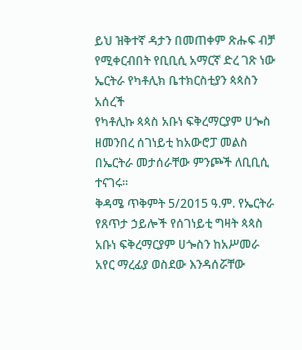ይህ ዝቅተኛ ዳታን በመጠቀም ጽሑፍ ብቻ የሚቀርብበት የቢቢሲ አማርኛ ድረ ገጽ ነው
ኤርትራ የካቶሊክ ቤተክርስቲያን ጳጳስን አሰረች
የካቶሊኩ ጳጳስ አቡነ ፍቅረማርያም ሀጐስ ዘመንበረ ሰገነይቲ ከአውሮፓ መልስ በኤርትራ መታሰራቸው ምንጮች ለቢቢሲ ተናገሩ።
ቅዳሜ ጥቅምት 5/2015 ዓ.ም. የኤርትራ የጸጥታ ኃይሎች የሰገነይቲ ግዛት ጳጳስ አቡነ ፍቅረማርያም ሀጐስን ከአሥመራ አየር ማረፊያ ወስደው እንዳሰሯቸው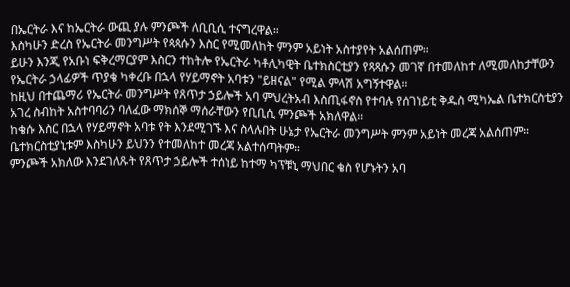በኤርትራ እና ከኤርትራ ውጪ ያሉ ምንጮች ለቢቢሲ ተናግረዋል።
እስካሁን ድረስ የኤርትራ መንግሥት የጳጳሱን እስር የሚመለከት ምንም አይነት አስተያየት አልሰጠም።
ይሁን እንጂ የአቡነ ፍቅረማርያም እስርን ተከትሎ የኤርትራ ካቶሊካዊት ቤተክስርቲያን የጻጻሱን መገኛ በተመለከተ ለሚመለከታቸውን የኤርትራ ኃላፊዎች ጥያቄ ካቀረቡ በኋላ የሃይማኖት አባቱን "ይዘናል" የሚል ምላሽ አግኝተዋል።
ከዚህ በተጨማሪ የኤርትራ መንግሥት የጸጥታ ኃይሎች አባ ምህረትአብ እስጢፋኖስ የተባሉ የሰገነይቲ ቅዱስ ሚካኤል ቤተክርስቲያን አገረ ስብከት አስተባባሪን ባለፈው ማክሰኞ ማሰራቸውን የቢቢሲ ምንጮች አክለዋል።
ከቄሱ እስር በኋላ የሃይማኖት አባቱ የት እንደሚገኙ እና ስላሉበት ሁኔታ የኤርትራ መንግሥት ምንም አይነት መረጃ አልሰጠም። ቤተክርስቲያኒቱም እስካሁን ይህንን የተመለከተ መረጃ አልተሰጣትም።
ምንጮች አክለው እንደገለጹት የጸጥታ ኃይሎች ተሰነይ ከተማ ካፕቹኒ ማህበር ቄስ የሆኑትን አባ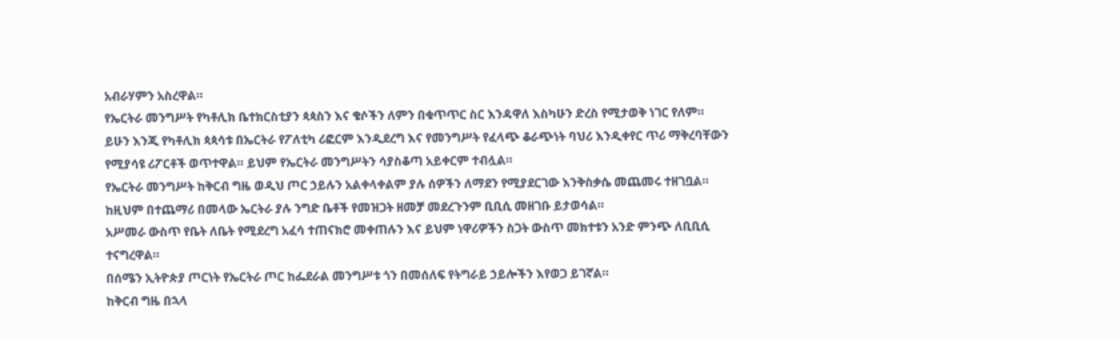አብራሃምን አስረዋል።
የኤርትራ መንግሥት የካቶሊክ ቤተክርስቲያን ጳጳስን እና ቄሶችን ለምን በቁጥጥር ስር እንዳዋለ እስካሁን ድረስ የሚታወቅ ነገር የለም።
ይሁን እንጂ የካቶሊክ ጳጳሳቱ በኤርትራ የፖለቲካ ሪፎርም እንዲደረግ እና የመንግሥት የፈላጭ ቆራጭነት ባህሪ እንዲቀየር ጥሪ ማቅረባቸውን የሚያሳዩ ሪፖርቶች ወጥተዋል። ይህም የኤርትራ መንግሥትን ሳያስቆጣ አይቀርም ተብሏል።
የኤርትራ መንግሥት ከቅርብ ግዜ ወዲህ ጦር ኃይሉን አልቀላቀልም ያሉ ሰዎችን ለማደን የሚያደርገው እንቅስቃሴ መጨመሩ ተዘገቧል። ከዚህም በተጨማሪ በመላው ኤርትራ ያሉ ንግድ ቤቶች የመዝጋት ዘመቻ መደረጉንም ቢቢሲ መዘገቡ ይታወሳል።
አሥመራ ውስጥ የቤት ለቤት የሚደረግ አፈሳ ተጠናክሮ መቀጠሉን እና ይህም ነዋሪዎችን ስጋት ውስጥ መክተቱን አንድ ምንጭ ለቢቢሲ ተናግረዋል።
በሰሜን ኢትዮጵያ ጦርነት የኤርትራ ጦር ከፌደራል መንግሥቱ ጎን በመሰለፍ የትግራይ ኃይሎችን እየወጋ ይገኛል።
ከቅርብ ግዜ በኋላ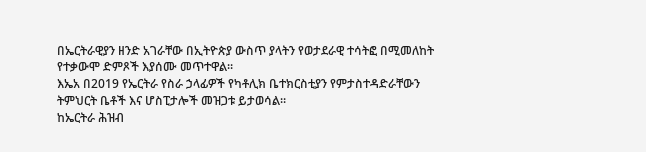በኤርትራዊያን ዘንድ አገራቸው በኢትዮጵያ ውስጥ ያላትን የወታደራዊ ተሳትፎ በሚመለከት የተቃውሞ ድምጾች እያሰሙ መጥተዋል።
እኤአ በ2019 የኤርትራ የስራ ኃላፊዎች የካቶሊክ ቤተክርስቲያን የምታስተዳድራቸውን ትምህርት ቤቶች እና ሆስፒታሎች መዝጋቱ ይታወሳል።
ከኤርትራ ሕዝብ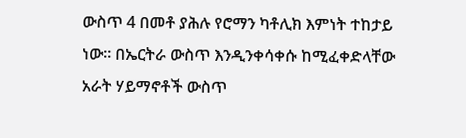ውስጥ 4 በመቶ ያሕሉ የሮማን ካቶሊክ እምነት ተከታይ ነው። በኤርትራ ውስጥ እንዲንቀሳቀሱ ከሚፈቀድላቸው አራት ሃይማኖቶች ውስጥ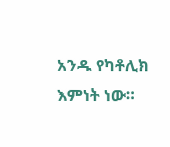አንዱ የካቶሊክ እምነት ነው።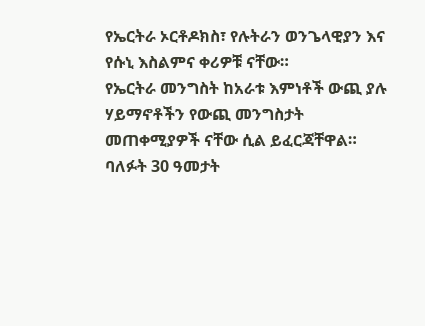የኤርትራ ኦርቶዶክስ፣ የሉትራን ወንጌላዊያን እና የሱኒ እስልምና ቀሪዎቹ ናቸው።
የኤርትራ መንግስት ከአራቱ እምነቶች ውጪ ያሉ ሃይማኖቶችን የውጪ መንግስታት መጠቀሚያዎች ናቸው ሲል ይፈርጃቸዋል።
ባለፉት 30 ዓመታት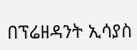በፕሬዘዳንት ኢሳያስ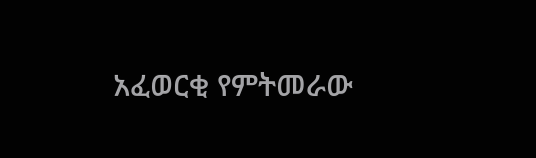አፈወርቂ የምትመራው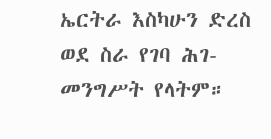ኤርትራ እስካሁን ድረስ ወደ ስራ የገባ ሕገ-መንግሥት የላትም።